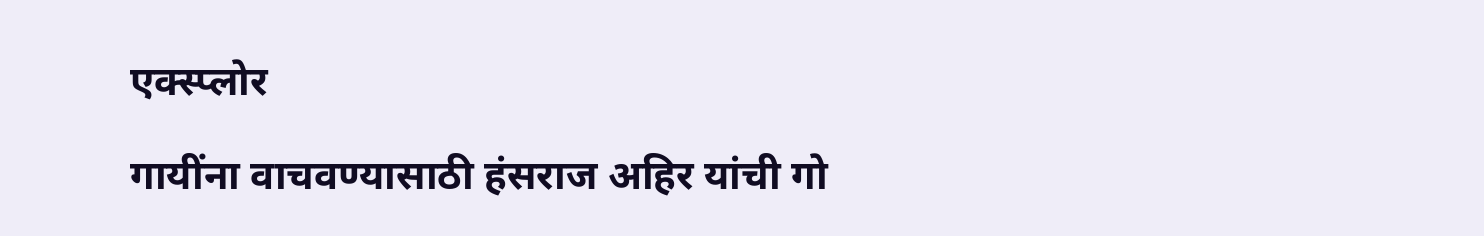एक्स्प्लोर

गायींना वाचवण्यासाठी हंसराज अहिर यांची गो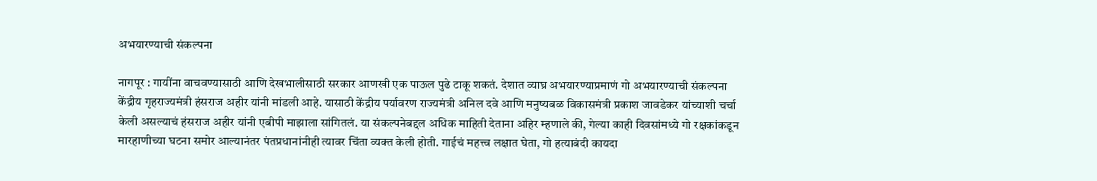अभयारण्याची संकल्पना

नागपूर : गायींना वाचवण्यासाठी आणि देखभालीसाठी सरकार आणखी एक पाऊल पुढे टाकू शकतं. देशात व्याघ्र अभयारण्याप्रमाणं गो अभयारण्याची संकल्पना केंद्रीय गृहराज्यमंत्री हंसराज अहीर यांनी मांडली आहे. यासाठी केंद्रीय पर्यावरण राज्यमंत्री अनिल दवे आणि मनुष्यबळ विकासमंत्री प्रकाश जावडेकर यांच्याशी चर्चा केली असल्याचं हंसराज अहीर यांनी एबीपी माझाला सांगितलं. या संकल्पनेबद्दल अधिक माहिती देताना अहिर म्हणाले की, गेल्या काही दिवसांमध्ये गो रक्षकांकडून मारहाणीच्या घटना समोर आल्यानंतर पंतप्रधानांनीही त्यावर चिंता व्यक्त केली होती. गाईचं महत्त्व लक्षात घेता, गो हत्याबंदी कायदा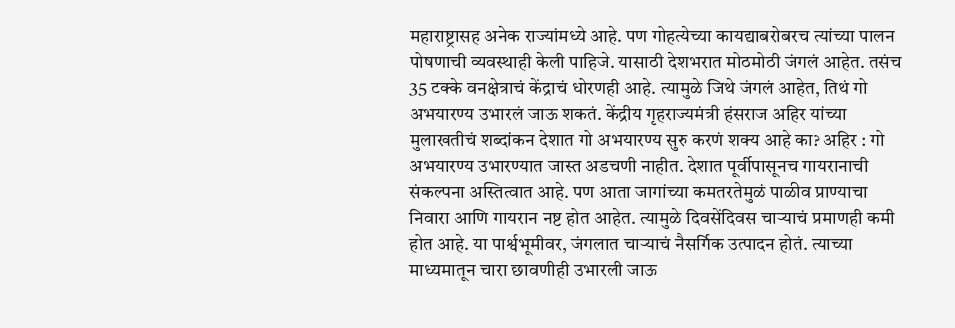महाराष्ट्रासह अनेक राज्यांमध्ये आहे. पण गोहत्येच्या कायद्याबरोबरच त्यांच्या पालन पोषणाची व्यवस्थाही केली पाहिजे. यासाठी देशभरात मोठमोठी जंगलं आहेत. तसंच 35 टक्के वनक्षेत्राचं केंद्राचं धोरणही आहे. त्यामुळे जिथे जंगलं आहेत, तिथं गो अभयारण्य उभारलं जाऊ शकतं. केंद्रीय गृहराज्यमंत्री हंसराज अहिर यांच्या मुलाखतीचं शब्दांकन देशात गो अभयारण्य सुरु करणं शक्य आहे का? अहिर : गो अभयारण्य उभारण्यात जास्त अडचणी नाहीत. देशात पूर्वीपासूनच गायरानाची संकल्पना अस्तित्वात आहे. पण आता जागांच्या कमतरतेमुळं पाळीव प्राण्याचा निवारा आणि गायरान नष्ट होत आहेत. त्यामुळे दिवसेंदिवस चाऱ्याचं प्रमाणही कमी होत आहे. या पार्श्वभूमीवर, जंगलात चाऱ्याचं नैसर्गिक उत्पादन होतं. त्याच्या माध्यमातून चारा छावणीही उभारली जाऊ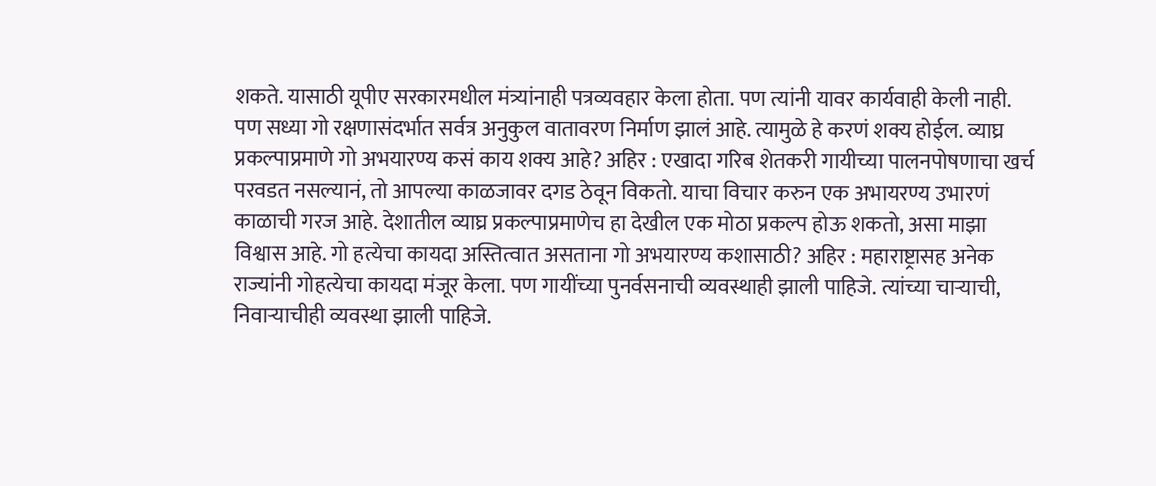शकते. यासाठी यूपीए सरकारमधील मंत्र्यांनाही पत्रव्यवहार केला होता. पण त्यांनी यावर कार्यवाही केली नाही. पण सध्या गो रक्षणासंदर्भात सर्वत्र अनुकुल वातावरण निर्माण झालं आहे. त्यामुळे हे करणं शक्य होईल. व्याघ्र प्रकल्पाप्रमाणे गो अभयारण्य कसं काय शक्य आहे? अहिर : एखादा गरिब शेतकरी गायीच्या पालनपोषणाचा खर्च परवडत नसल्यानं, तो आपल्या काळजावर दगड ठेवून विकतो. याचा विचार करुन एक अभायरण्य उभारणं काळाची गरज आहे. देशातील व्याघ्र प्रकल्पाप्रमाणेच हा देखील एक मोठा प्रकल्प होऊ शकतो, असा माझा विश्वास आहे. गो हत्येचा कायदा अस्तित्वात असताना गो अभयारण्य कशासाठी? अहिर : महाराष्ट्रासह अनेक राज्यांनी गोहत्येचा कायदा मंजूर केला. पण गायींच्या पुनर्वसनाची व्यवस्थाही झाली पाहिजे. त्यांच्या चाऱ्याची, निवाऱ्याचीही व्यवस्था झाली पाहिजे.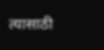त्यासाठी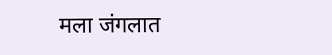मला जंगलात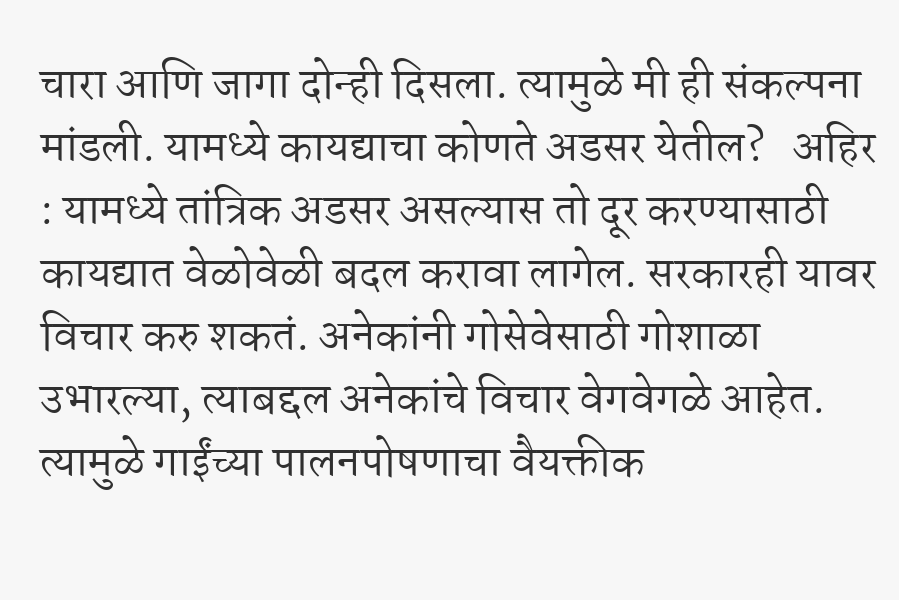चारा आणि जागा दोन्ही दिसला. त्यामुळे मी ही संकल्पना मांडली. यामध्ये कायद्याचा कोणते अडसर येतील?   अहिर : यामध्ये तांत्रिक अडसर असल्यास तो दूर करण्यासाठी कायद्यात वेळोवेळी बदल करावा लागेल. सरकारही यावर विचार करु शकतं. अनेकांनी गोसेवेसाठी गोशाळा उभारल्या, त्याबद्दल अनेकांचे विचार वेगवेगळे आहेत. त्यामुळे गाईंच्या पालनपोषणाचा वैयक्तीक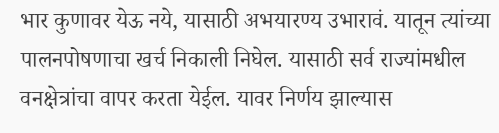भार कुणावर येऊ नये, यासाठी अभयारण्य उभारावं. यातून त्यांच्या पालनपोषणाचा खर्च निकाली निघेल. यासाठी सर्व राज्यांमधील वनक्षेत्रांचा वापर करता येईल. यावर निर्णय झाल्यास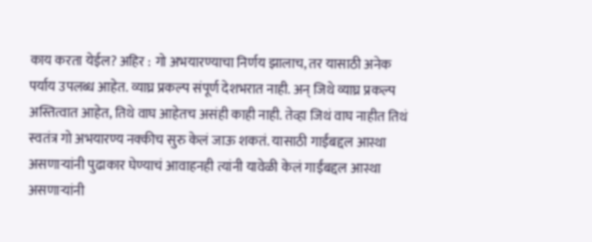काय करता येईल? अहिर : गो अभयारण्याचा निर्णय झालाच, तर यासाठी अनेक पर्याय उपलब्ध आहेत. व्याघ्र प्रकल्प संपूर्ण देशभरात नाही. अन् जिथे व्याघ्र प्रकल्प अस्तित्वात आहेत, तिथे वाघ आहेतच असंही काही नाही. तेव्हा जिथं वाघ नाहीत तिथं स्वतंत्र गो अभयारण्य नक्कीच सुरु केलं जाऊ शकतं. यासाठी गाईंबद्दल आस्था असणाऱ्यांनी पुढाकार घेण्याचं आवाहनही त्यांनी यावेळी केलं गाईंबद्दल आस्था असणाऱ्यांनी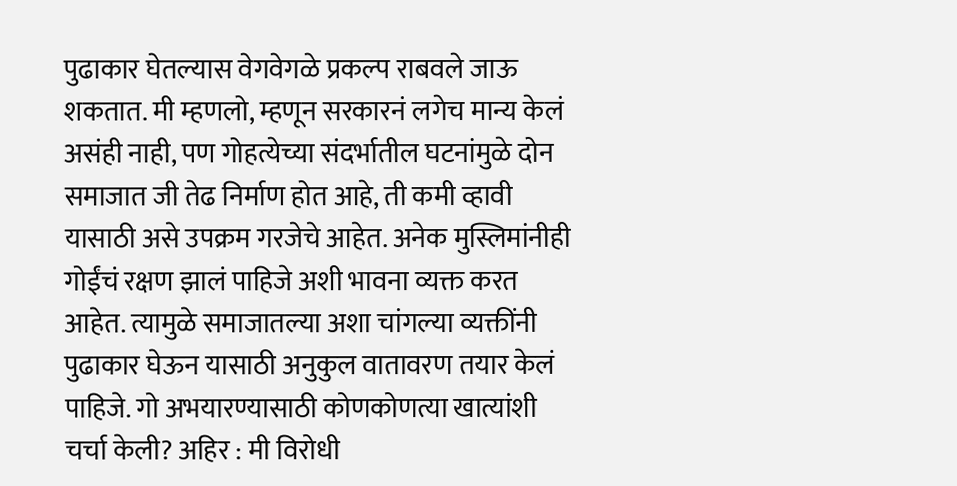पुढाकार घेतल्यास वेगवेगळे प्रकल्प राबवले जाऊ शकतात. मी म्हणलो, म्हणून सरकारनं लगेच मान्य केलं असंही नाही, पण गोहत्येच्या संदर्भातील घटनांमुळे दोन समाजात जी तेढ निर्माण होत आहे, ती कमी व्हावी यासाठी असे उपक्रम गरजेचे आहेत. अनेक मुस्लिमांनीही गोईंचं रक्षण झालं पाहिजे अशी भावना व्यक्त करत आहेत. त्यामुळे समाजातल्या अशा चांगल्या व्यक्तींनी पुढाकार घेऊन यासाठी अनुकुल वातावरण तयार केलं पाहिजे. गो अभयारण्यासाठी कोणकोणत्या खात्यांशी चर्चा केली? अहिर : मी विरोधी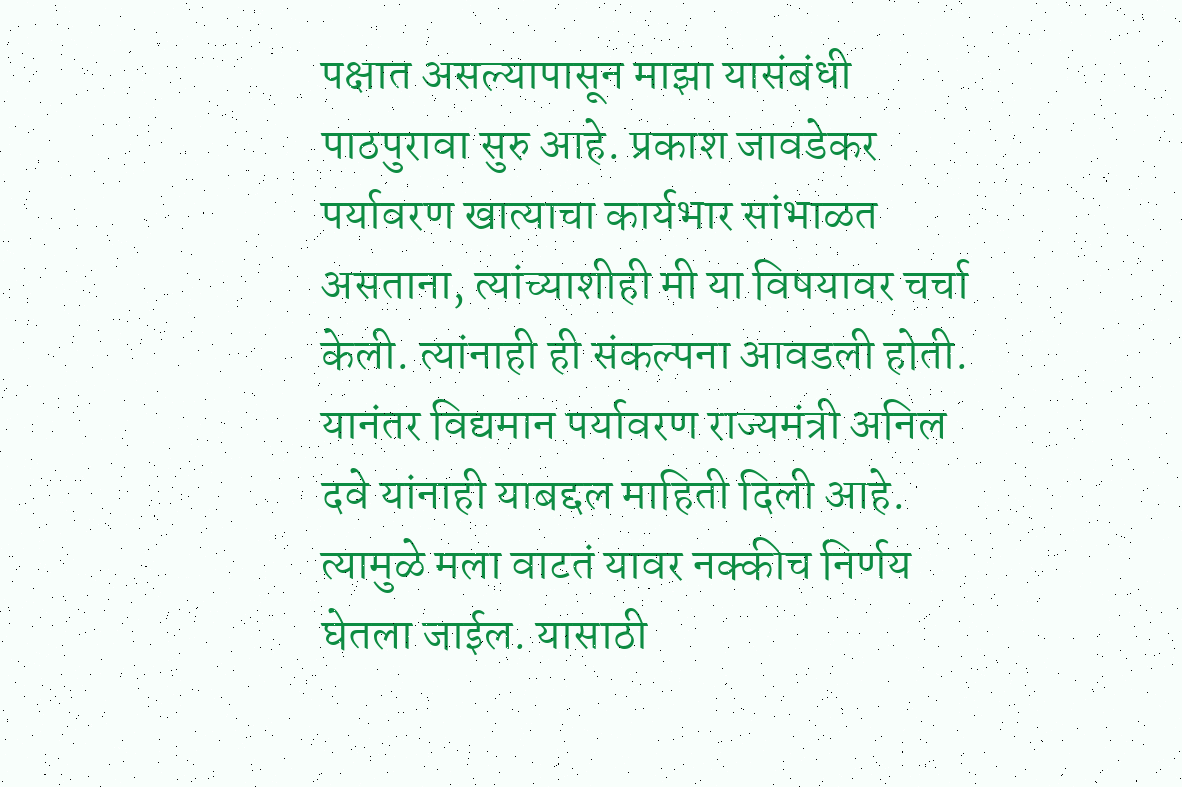पक्षात असल्यापासून माझा यासंबंधी पाठपुरावा सुरु आहे. प्रकाश जावडेकर पर्यावरण खात्याचा कार्यभार सांभाळत असताना, त्यांच्याशीही मी या विषयावर चर्चा केली. त्यांनाही ही संकल्पना आवडली होती. यानंतर विद्यमान पर्यावरण राज्यमंत्री अनिल दवे यांनाही याबद्दल माहिती दिली आहे. त्यामुळे मला वाटतं यावर नक्कीच निर्णय घेतला जाईल. यासाठी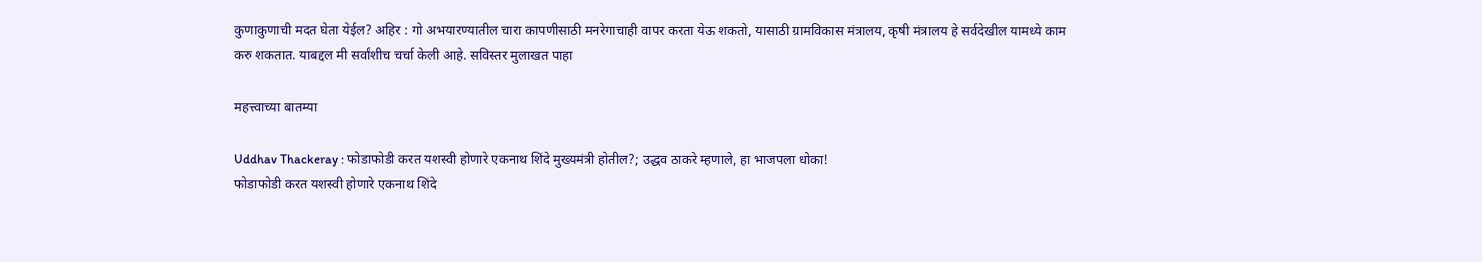कुणाकुणाची मदत घेता येईल? अहिर : गो अभयारण्यातील चारा कापणीसाठी मनरेगाचाही वापर करता येऊ शकतो, यासाठी ग्रामविकास मंत्रालय, कृषी मंत्रालय हे सर्वदेखील यामध्ये काम करु शकतात. याबद्दल मी सर्वांशीच चर्चा केली आहे. सविस्तर मुलाखत पाहा

महत्त्वाच्या बातम्या

Uddhav Thackeray : फोडाफोडी करत यशस्वी होणारे एकनाथ शिंदे मुख्यमंत्री होतील?; उद्धव ठाकरे म्हणाले, हा भाजपला धोका!
फोडाफोडी करत यशस्वी होणारे एकनाथ शिंदे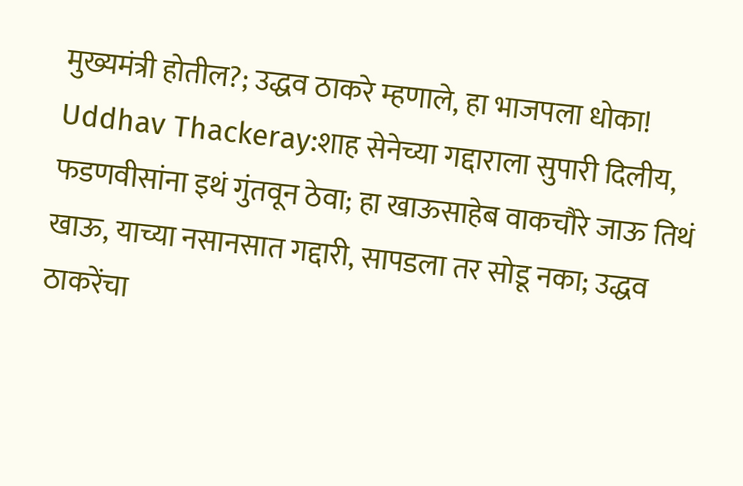मुख्यमंत्री होतील?; उद्धव ठाकरे म्हणाले, हा भाजपला धोका!
Uddhav Thackeray:शाह सेनेच्या गद्दाराला सुपारी दिलीय, फडणवीसांना इथं गुंतवून ठेवा; हा खाऊसाहेब वाकचौरे जाऊ तिथं खाऊ, याच्या नसानसात गद्दारी, सापडला तर सोडू नका; उद्धव ठाकरेंचा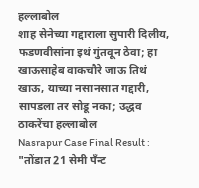हल्लाबोल
शाह सेनेच्या गद्दाराला सुपारी दिलीय, फडणवीसांना इथं गुंतवून ठेवा; हा खाऊसाहेब वाकचौरे जाऊ तिथं खाऊ, याच्या नसानसात गद्दारी, सापडला तर सोडू नका; उद्धव ठाकरेंचा हल्लाबोल
Nasrapur Case Final Result :
"तोंडात 21 सेमी पॅंन्ट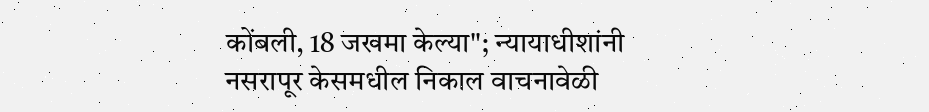कोंबली, 18 जखमा केल्या"; न्यायाधीशांनी नसरापूर केसमधील निकाल वाचनावेळी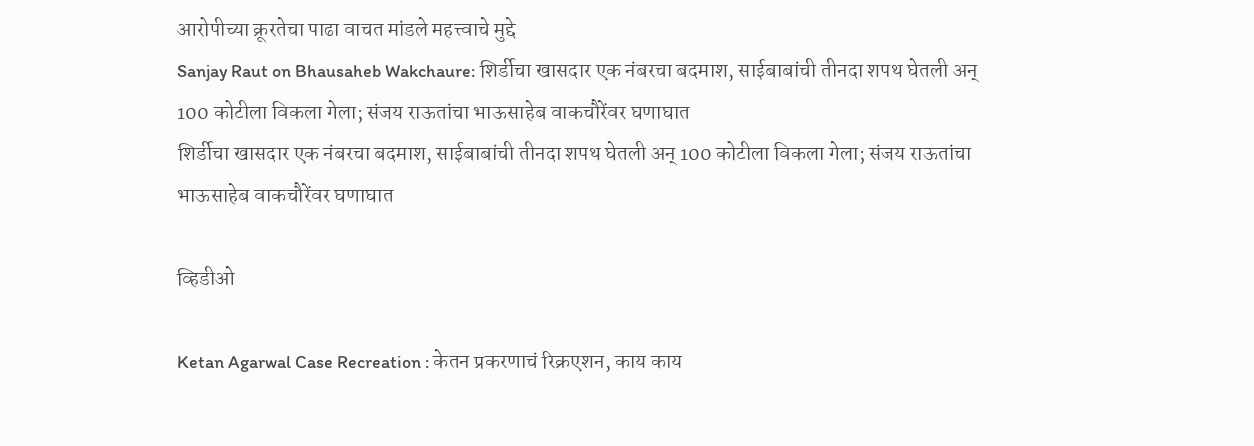आरोपीच्या क्रूरतेचा पाढा वाचत मांडले महत्त्वाचे मुद्दे
Sanjay Raut on Bhausaheb Wakchaure: शिर्डीचा खासदार एक नंबरचा बदमाश, साईबाबांची तीनदा शपथ घेतली अन् 100 कोटीला विकला गेला; संजय राऊतांचा भाऊसाहेब वाकचौरेंवर घणाघात
शिर्डीचा खासदार एक नंबरचा बदमाश, साईबाबांची तीनदा शपथ घेतली अन् 100 कोटीला विकला गेला; संजय राऊतांचा भाऊसाहेब वाकचौरेंवर घणाघात

व्हिडीओ

Ketan Agarwal Case Recreation : केतन प्रकरणाचं रिक्रएशन, काय काय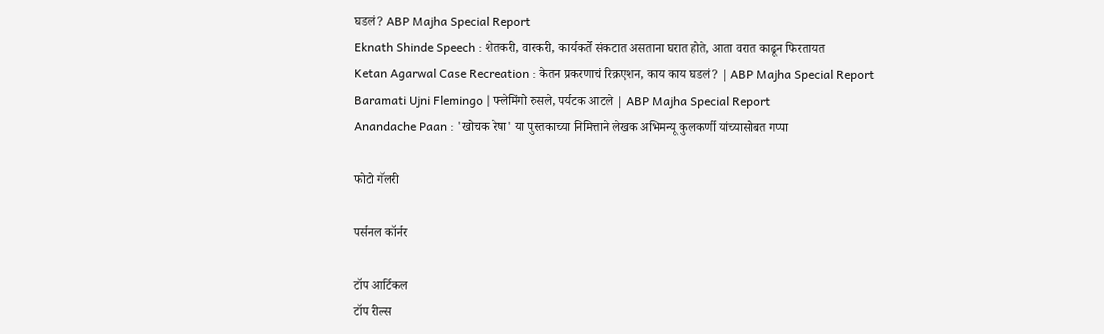घडलं? ABP Majha Special Report
Eknath Shinde Speech : शेतकरी, वारकरी, कार्यकर्ते संकटात असताना घरात होते, आता वरात काढून फिरतायत
Ketan Agarwal Case Recreation : केतन प्रकरणाचं रिक्रएशन, काय काय घडलं? | ABP Majha Special Report
Baramati Ujni Flemingo | फ्लेमिंगो रुसले, पर्यटक आटले | ABP Majha Special Report
Anandache Paan : 'खोचक रेषा' या पुस्तकाच्या निमित्ताने लेखक अभिमन्यू कुलकर्णी यांच्यासोबत गप्पा

फोटो गॅलरी

पर्सनल कॉर्नर

टॉप आर्टिकल
टॉप रील्स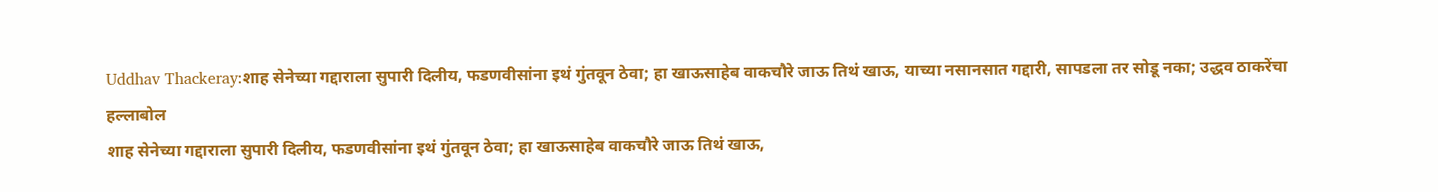Uddhav Thackeray:शाह सेनेच्या गद्दाराला सुपारी दिलीय, फडणवीसांना इथं गुंतवून ठेवा; हा खाऊसाहेब वाकचौरे जाऊ तिथं खाऊ, याच्या नसानसात गद्दारी, सापडला तर सोडू नका; उद्धव ठाकरेंचा हल्लाबोल
शाह सेनेच्या गद्दाराला सुपारी दिलीय, फडणवीसांना इथं गुंतवून ठेवा; हा खाऊसाहेब वाकचौरे जाऊ तिथं खाऊ,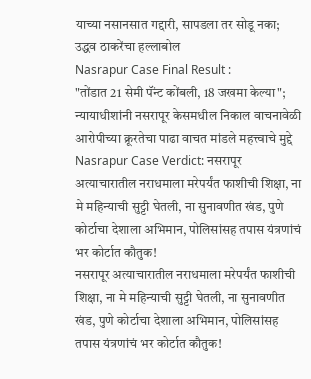याच्या नसानसात गद्दारी, सापडला तर सोडू नका; उद्धव ठाकरेंचा हल्लाबोल
Nasrapur Case Final Result :
"तोंडात 21 सेमी पॅंन्ट कोंबली, 18 जखमा केल्या"; न्यायाधीशांनी नसरापूर केसमधील निकाल वाचनावेळी आरोपीच्या क्रूरतेचा पाढा वाचत मांडले महत्त्वाचे मुद्दे
Nasrapur Case Verdict: नसरापूर अत्याचारातील नराधमाला मरेपर्यंत फाशीची शिक्षा, ना मे महिन्याची सुट्टी घेतली, ना सुनावणीत खंड, पुणे कोर्टाचा देशाला अभिमान, पोलिसांसह तपास यंत्रणांचं भर कोर्टात कौतुक!
नसरापूर अत्याचारातील नराधमाला मरेपर्यंत फाशीची शिक्षा, ना मे महिन्याची सुट्टी घेतली, ना सुनावणीत खंड, पुणे कोर्टाचा देशाला अभिमान, पोलिसांसह तपास यंत्रणांचं भर कोर्टात कौतुक!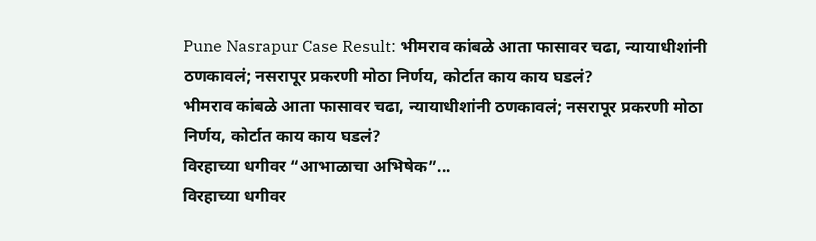Pune Nasrapur Case Result: भीमराव कांबळे आता फासावर चढा, न्यायाधीशांनी ठणकावलं; नसरापूर प्रकरणी मोठा निर्णय, कोर्टात काय काय घडलं?
भीमराव कांबळे आता फासावर चढा, न्यायाधीशांनी ठणकावलं; नसरापूर प्रकरणी मोठा निर्णय, कोर्टात काय काय घडलं?
विरहाच्या धगीवर “आभाळाचा अभिषेक”...
विरहाच्या धगीवर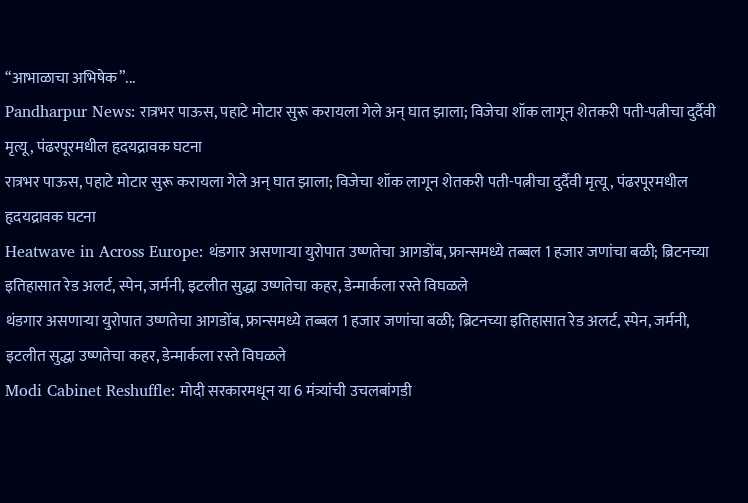“आभाळाचा अभिषेक”...
Pandharpur News: रात्रभर पाऊस, पहाटे मोटार सुरू करायला गेले अन् घात झाला; विजेचा शॉक लागून शेतकरी पती-पत्नीचा दुर्दैवी मृत्यू, पंढरपूरमधील हृदयद्रावक घटना
रात्रभर पाऊस, पहाटे मोटार सुरू करायला गेले अन् घात झाला; विजेचा शॉक लागून शेतकरी पती-पत्नीचा दुर्दैवी मृत्यू, पंढरपूरमधील हृदयद्रावक घटना
Heatwave in Across Europe: थंडगार असणाऱ्या युरोपात उष्णतेचा आगडोंब, फ्रान्समध्ये तब्बल 1 हजार जणांचा बळी; ब्रिटनच्या इतिहासात रेड अलर्ट, स्पेन, जर्मनी, इटलीत सुद्धा उष्णतेचा कहर, डेन्मार्कला रस्ते विघळले
थंडगार असणाऱ्या युरोपात उष्णतेचा आगडोंब, फ्रान्समध्ये तब्बल 1 हजार जणांचा बळी; ब्रिटनच्या इतिहासात रेड अलर्ट, स्पेन, जर्मनी, इटलीत सुद्धा उष्णतेचा कहर, डेन्मार्कला रस्ते विघळले
Modi Cabinet Reshuffle: मोदी सरकारमधून या 6 मंत्र्यांची उचलबांगडी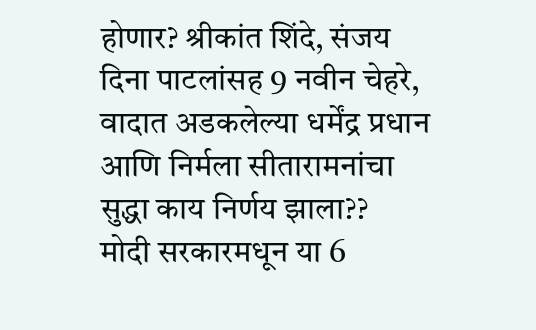होणार? श्रीकांत शिंदे, संजय दिना पाटलांसह 9 नवीन चेहरे, वादात अडकलेल्या धर्मेंद्र प्रधान आणि निर्मला सीतारामनांचा सुद्धा काय निर्णय झाला??
मोदी सरकारमधून या 6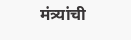मंत्र्यांची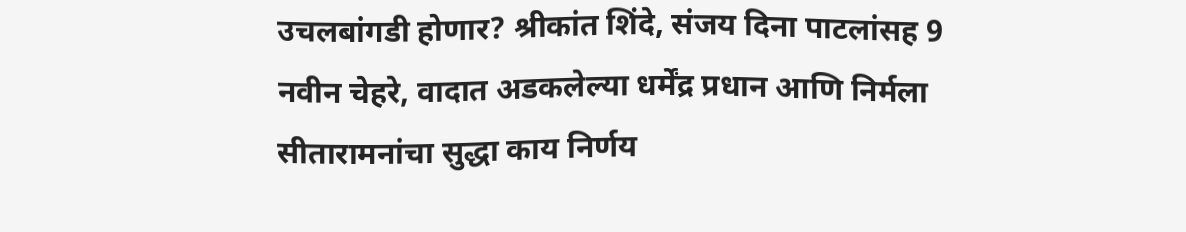उचलबांगडी होणार? श्रीकांत शिंदे, संजय दिना पाटलांसह 9 नवीन चेहरे, वादात अडकलेल्या धर्मेंद्र प्रधान आणि निर्मला सीतारामनांचा सुद्धा काय निर्णय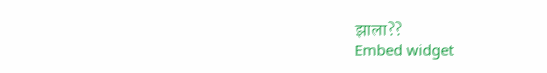झाला??
Embed widget